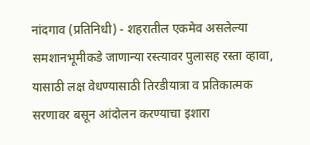नांदगाव (प्रतिनिधी) - शहरातील एकमेव असलेल्या समशानभूमीकडे जाणान्या रस्त्यावर पुलासह रस्ता व्हावा, यासाठी लक्ष वेधण्यासाठी तिरडीयात्रा व प्रतिकात्मक सरणावर बसून आंदोलन करण्याचा इशारा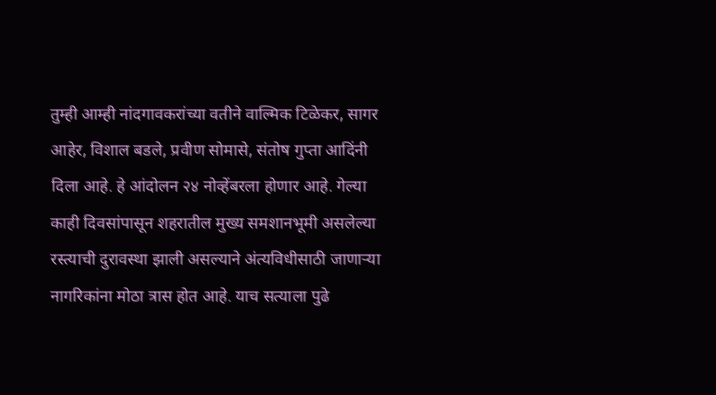तुम्ही आम्ही नांदगावकरांच्या वतीने वाल्मिक टिळेकर, सागर आहेर, विशाल बडले, प्रवीण सोमासे, संतोष गुप्ता आदिंनी दिला आहे. हे आंदोलन २४ नोव्हेंबरला होणार आहे. गेल्या काही दिवसांपासून शहरातील मुख्य समशानभूमी असलेल्या रस्त्याची दुरावस्था झाली असल्याने अंत्यविधीसाठी जाणाऱ्या नागरिकांना मोठा त्रास होत आहे. याच सत्याला पुढे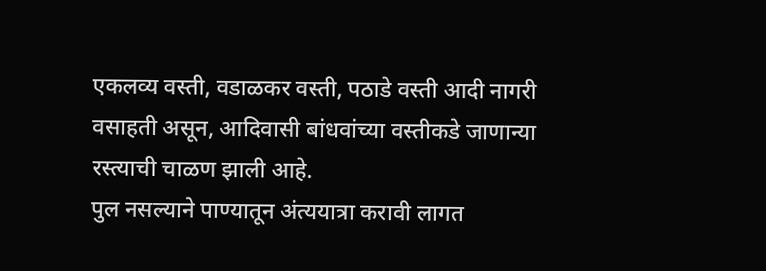एकलव्य वस्ती, वडाळकर वस्ती, पठाडे वस्ती आदी नागरी वसाहती असून, आदिवासी बांधवांच्या वस्तीकडे जाणान्या रस्त्याची चाळण झाली आहे.
पुल नसल्याने पाण्यातून अंत्ययात्रा करावी लागत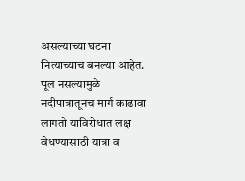असल्याच्या घटना नित्याच्याच बनल्या आहेत. पूल नसल्यामुळे नदीपात्रातूनच मार्ग काढावा लागतो याविरोधात लक्ष वेधण्यासाठी यात्रा व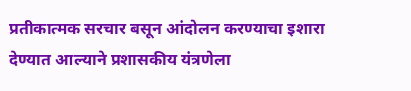प्रतीकात्मक सरचार बसून आंदोलन करण्याचा इशारा देण्यात आल्याने प्रशासकीय यंत्रणेला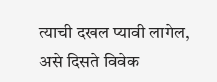त्याची दखल प्यावी लागेल, असे दिसते विवेक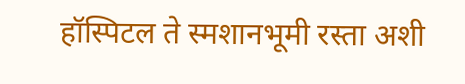हॉस्पिटल ते स्मशानभूमी रस्ता अशी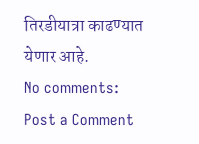तिरडीयात्रा काढण्यात येणार आहे.
No comments:
Post a Comment